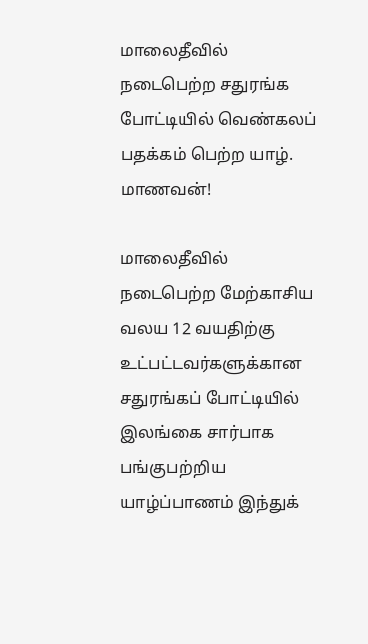மாலைதீவில் நடைபெற்ற சதுரங்க போட்டியில் வெண்கலப் பதக்கம் பெற்ற யாழ். மாணவன்!

மாலைதீவில் நடைபெற்ற மேற்காசிய வலய 12 வயதிற்கு உட்பட்டவர்களுக்கான சதுரங்கப் போட்டியில் இலங்கை சார்பாக பங்குபற்றிய யாழ்ப்பாணம் இந்துக்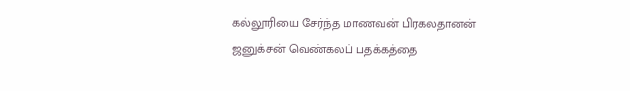கல்லூரியை சேர்ந்த மாணவன் பிரகலதானன் ஜனுக்சன் வெண்கலப் பதக்கத்தை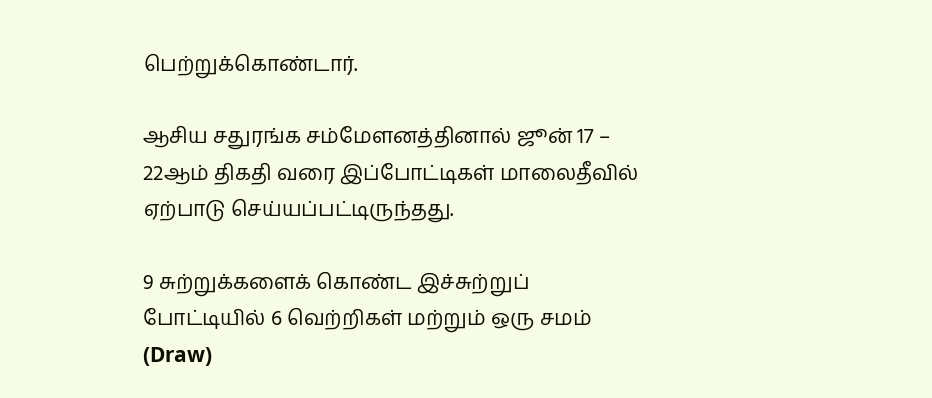பெற்றுக்கொண்டார்.

ஆசிய சதுரங்க சம்மேளனத்தினால் ஜூன் 17 – 22ஆம் திகதி வரை இப்போட்டிகள் மாலைதீவில் ஏற்பாடு செய்யப்பட்டிருந்தது.

9 சுற்றுக்களைக் கொண்ட இச்சுற்றுப் போட்டியில் 6 வெற்றிகள் மற்றும் ஒரு சமம் (Draw)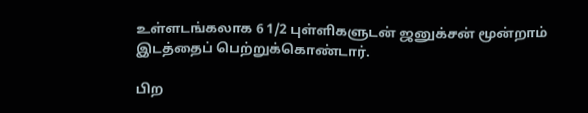உள்ளடங்கலாக 6 1/2 புள்ளிகளுடன் ஜனுக்சன் மூன்றாம் இடத்தைப் பெற்றுக்கொண்டார்.

பிற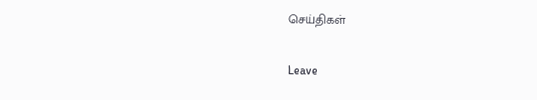செய்திகள்

Leave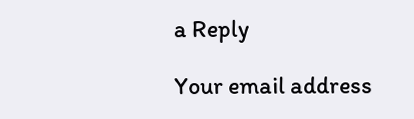a Reply

Your email address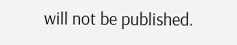will not be published.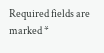Required fields are marked *